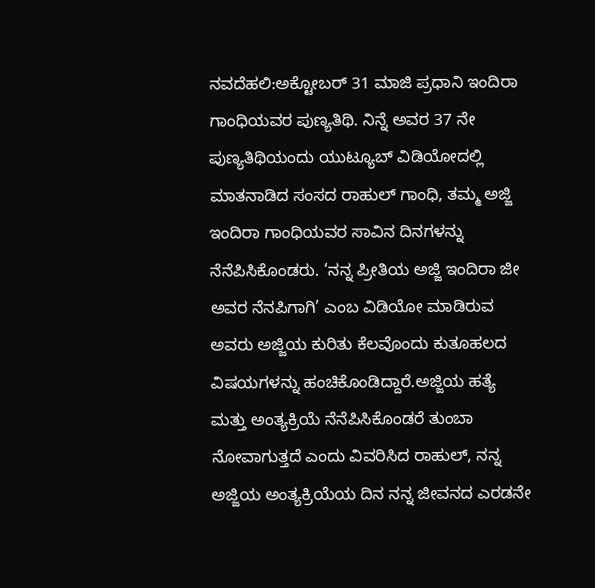ನವದೆಹಲಿ:ಅಕ್ಟೋಬರ್‌ 31 ಮಾಜಿ ಪ್ರಧಾನಿ ಇಂದಿರಾ ಗಾಂಧಿಯವರ ಪುಣ್ಯತಿಥಿ. ನಿನ್ನೆ ಅವರ 37 ನೇ ಪುಣ್ಯತಿಥಿಯಂದು ಯುಟ್ಯೂಬ್‌ ವಿಡಿಯೋದಲ್ಲಿ ಮಾತನಾಡಿದ ಸಂಸದ ರಾಹುಲ್‌ ಗಾಂಧಿ, ತಮ್ಮ ಅಜ್ಜಿ ಇಂದಿರಾ ಗಾಂಧಿಯವರ ಸಾವಿನ ದಿನಗಳನ್ನು ನೆನೆಪಿಸಿಕೊಂಡರು. ‘ನನ್ನ ಪ್ರೀತಿಯ ಅಜ್ಜಿ ಇಂದಿರಾ ಜೀ ಅವರ ನೆನಪಿಗಾಗಿ’ ಎಂಬ ವಿಡಿಯೋ ಮಾಡಿರುವ ಅವರು ಅಜ್ಜಿಯ ಕುರಿತು ಕೆಲವೊಂದು ಕುತೂಹಲದ ವಿಷಯಗಳನ್ನು ಹಂಚಿಕೊಂಡಿದ್ದಾರೆ.ಅಜ್ಜಿಯ ಹತ್ಯೆ ಮತ್ತು ಅಂತ್ಯಕ್ರಿಯೆ ನೆನೆಪಿಸಿಕೊಂಡರೆ ತುಂಬಾ ನೋವಾಗುತ್ತದೆ ಎಂದು ವಿವರಿಸಿದ ರಾಹುಲ್‌, ನನ್ನ ಅಜ್ಜಿಯ ಅಂತ್ಯಕ್ರಿಯೆಯ ದಿನ ನನ್ನ ಜೀವನದ ಎರಡನೇ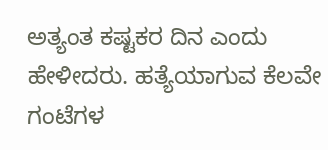ಅತ್ಯಂತ ಕಷ್ಟಕರ ದಿನ ಎಂದು ಹೇಳೀದರು. ಹತ್ಯೆಯಾಗುವ ಕೆಲವೇ ಗಂಟೆಗಳ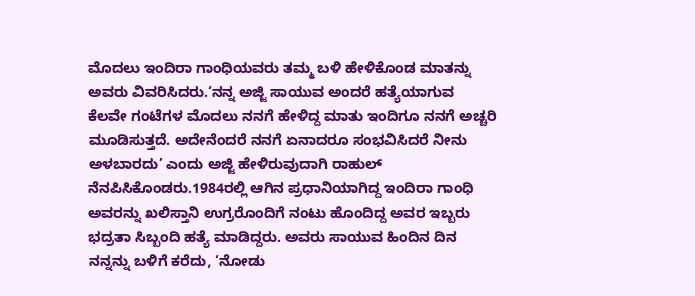ಮೊದಲು ಇಂದಿರಾ ಗಾಂಧಿಯವರು ತಮ್ಮ ಬಳಿ ಹೇಳಿಕೊಂಡ ಮಾತನ್ನು ಅವರು ವಿವರಿಸಿದರು.‘ನನ್ನ ಅಜ್ಜಿ ಸಾಯುವ ಅಂದರೆ ಹತ್ಯೆಯಾಗುವ ಕೆಲವೇ ಗಂಟೆಗಳ ಮೊದಲು ನನಗೆ ಹೇಳಿದ್ದ ಮಾತು ಇಂದಿಗೂ ನನಗೆ ಅಚ್ಚರಿ ಮೂಡಿಸುತ್ತದೆ. ಅದೇನೆಂದರೆ ನನಗೆ ಏನಾದರೂ ಸಂಭವಿಸಿದರೆ ನೀನು ಅಳಬಾರದು’ ಎಂದು ಅಜ್ಜಿ ಹೇಳಿರುವುದಾಗಿ ರಾಹುಲ್‌ ನೆನಪಿಸಿಕೊಂಡರು.1984ರಲ್ಲಿ ಆಗಿನ ಪ್ರಧಾನಿಯಾಗಿದ್ದ ಇಂದಿರಾ ಗಾಂಧಿ ಅವರನ್ನು ಖಲಿಸ್ತಾನಿ ಉಗ್ರರೊಂದಿಗೆ ನಂಟು ಹೊಂದಿದ್ದ ಅವರ ಇಬ್ಬರು ಭದ್ರತಾ ಸಿಬ್ಬಂದಿ ಹತ್ಯೆ ಮಾಡಿದ್ದರು. ಅವರು ಸಾಯುವ ಹಿಂದಿನ ದಿನ ನನ್ನನ್ನು ಬಳಿಗೆ ಕರೆದು, ‘ನೋಡು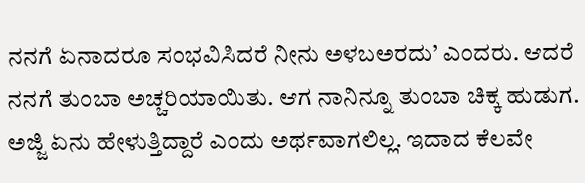ನನಗೆ ಏನಾದರೂ ಸಂಭವಿಸಿದರೆ ನೀನು ಅಳಬಅರದು’ ಎಂದರು. ಆದರೆ ನನಗೆ ತುಂಬಾ ಅಚ್ಚರಿಯಾಯಿತು. ಆಗ ನಾನಿನ್ನೂ ತುಂಬಾ ಚಿಕ್ಕ ಹುಡುಗ. ಅಜ್ಜಿ ಏನು ಹೇಳುತ್ತಿದ್ದಾರೆ ಎಂದು ಅರ್ಥವಾಗಲಿಲ್ಲ. ಇದಾದ ಕೆಲವೇ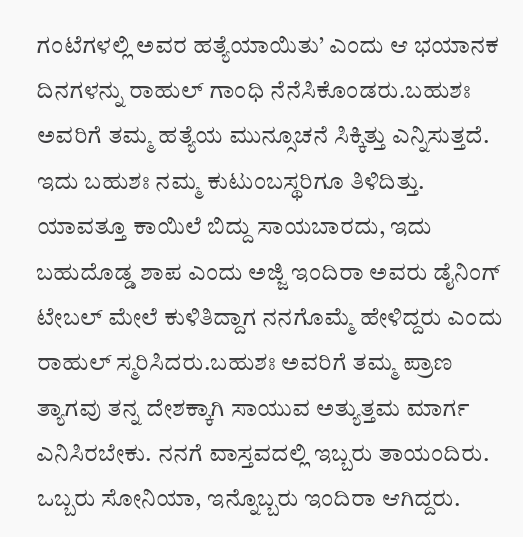ಗಂಟೆಗಳಲ್ಲಿ ಅವರ ಹತ್ಯೆಯಾಯಿತು’ ಎಂದು ಆ ಭಯಾನಕ ದಿನಗಳನ್ನು ರಾಹುಲ್‌ ಗಾಂಧಿ ನೆನೆಸಿಕೊಂಡರು.ಬಹುಶಃ ಅವರಿಗೆ ತಮ್ಮ ಹತ್ಯೆಯ ಮುನ್ಸೂಚನೆ ಸಿಕ್ಕಿತ್ತು ಎನ್ನಿಸುತ್ತದೆ. ಇದು ಬಹುಶಃ ನಮ್ಮ ಕುಟುಂಬಸ್ಥರಿಗೂ ತಿಳಿದಿತ್ತು. ಯಾವತ್ತೂ ಕಾಯಿಲೆ ಬಿದ್ದು ಸಾಯಬಾರದು, ಇದು ಬಹುದೊಡ್ಡ ಶಾಪ ಎಂದು ಅಜ್ಜಿ ಇಂದಿರಾ ಅವರು ಡೈನಿಂಗ್‌ ಟೇಬಲ್‌ ಮೇಲೆ ಕುಳಿತಿದ್ದಾಗ ನನಗೊಮ್ಮೆ ಹೇಳಿದ್ದರು ಎಂದು ರಾಹುಲ್‌ ಸ್ಮರಿಸಿದರು.ಬಹುಶಃ ಅವರಿಗೆ ತಮ್ಮ ಪ್ರಾಣ ತ್ಯಾಗವು ತನ್ನ ದೇಶಕ್ಕಾಗಿ ಸಾಯುವ ಅತ್ಯುತ್ತಮ ಮಾರ್ಗ ಎನಿಸಿರಬೇಕು. ನನಗೆ ವಾಸ್ತವದಲ್ಲಿ ಇಬ್ಬರು ತಾಯಂದಿರು. ಒಬ್ಬರು ಸೋನಿಯಾ, ಇನ್ನೊಬ್ಬರು ಇಂದಿರಾ ಆಗಿದ್ದರು.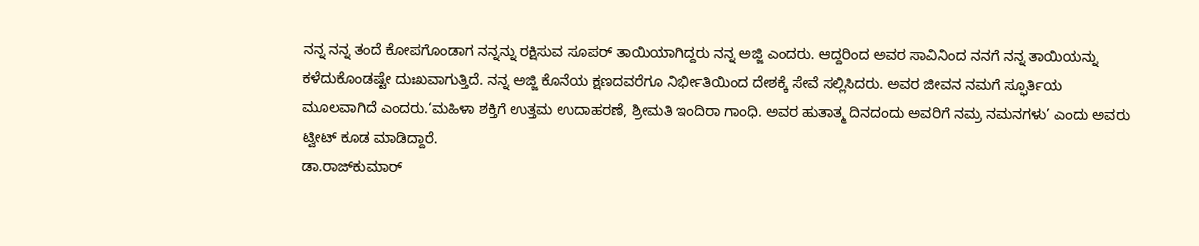ನನ್ನ ನನ್ನ ತಂದೆ ಕೋಪಗೊಂಡಾಗ ನನ್ನನ್ನು ರಕ್ಷಿಸುವ ಸೂಪರ್ ತಾಯಿಯಾಗಿದ್ದರು ನನ್ನ ಅಜ್ಜಿ ಎಂದರು. ಆದ್ದರಿಂದ ಅವರ ಸಾವಿನಿಂದ ನನಗೆ ನನ್ನ ತಾಯಿಯನ್ನು ಕಳೆದುಕೊಂಡಷ್ಟೇ ದುಃಖವಾಗುತ್ತಿದೆ. ನನ್ನ ಅಜ್ಜಿ ಕೊನೆಯ ಕ್ಷಣದವರೆಗೂ ನಿರ್ಭೀತಿಯಿಂದ ದೇಶಕ್ಕೆ ಸೇವೆ ಸಲ್ಲಿಸಿದರು. ಅವರ ಜೀವನ ನಮಗೆ ಸ್ಫೂರ್ತಿಯ ಮೂಲವಾಗಿದೆ ಎಂದರು.‘ಮಹಿಳಾ ಶಕ್ತಿಗೆ ಉತ್ತಮ ಉದಾಹರಣೆ, ಶ್ರೀಮತಿ ಇಂದಿರಾ ಗಾಂಧಿ. ಅವರ ಹುತಾತ್ಮ ದಿನದಂದು ಅವರಿಗೆ ನಮ್ರ ನಮನಗಳು’ ಎಂದು ಅವರು ಟ್ವೀಟ್‌ ಕೂಡ ಮಾಡಿದ್ದಾರೆ.
ಡಾ.ರಾಜ್‌ಕುಮಾರ್‌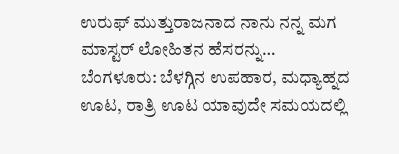ಉರುಫ್‌ ಮುತ್ತುರಾಜನಾದ ನಾನು ನನ್ನ ಮಗ ಮಾಸ್ಟರ್‌ ಲೋಹಿತನ ಹೆಸರನ್ನು…
ಬೆಂಗಳೂರು: ಬೆಳಗ್ಗಿನ ಉಪಹಾರ, ಮಧ್ಯಾಹ್ನದ ಊಟ, ರಾತ್ರಿ ಊಟ ಯಾವುದೇ ಸಮಯದಲ್ಲಿ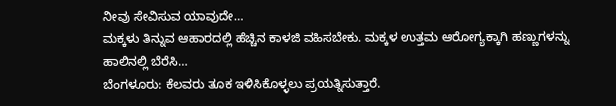ನೀವು ಸೇವಿಸುವ ಯಾವುದೇ…
ಮಕ್ಕಳು ತಿನ್ನುವ ಆಹಾರದಲ್ಲಿ ಹೆಚ್ಚಿನ ಕಾಳಜಿ ವಹಿಸಬೇಕು. ಮಕ್ಕಳ ಉತ್ತಮ ಆರೋಗ್ಯಕ್ಕಾಗಿ ಹಣ್ಣುಗಳನ್ನು ಹಾಲಿನಲ್ಲಿ ಬೆರೆಸಿ…
ಬೆಂಗಳೂರು: ಕೆಲವರು ತೂಕ ಇಳಿಸಿಕೊಳ್ಳಲು ಪ್ರಯತ್ನಿಸುತ್ತಾರೆ.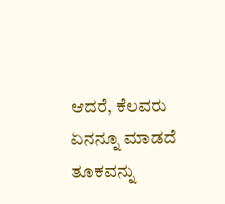ಆದರೆ, ಕೆಲವರು ಏನನ್ನೂ ಮಾಡದೆ ತೂಕವನ್ನು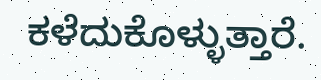ಕಳೆದುಕೊಳ್ಳುತ್ತಾರೆ.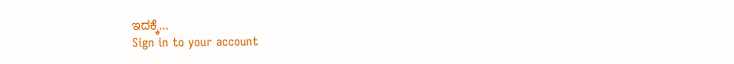ಇದಕ್ಕೆ…
Sign in to your account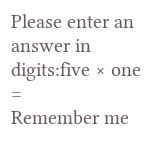Please enter an answer in digits:five × one =
Remember me